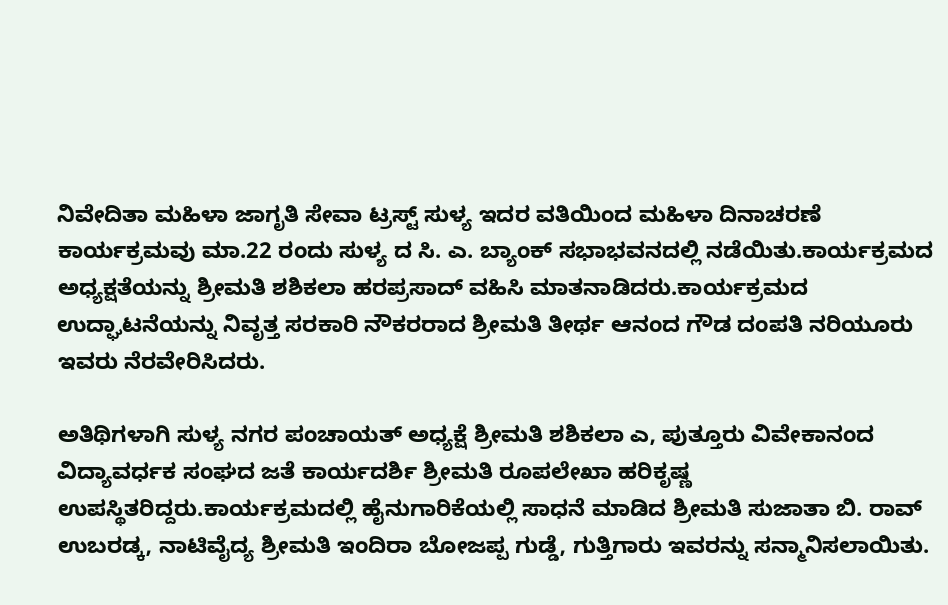ನಿವೇದಿತಾ ಮಹಿಳಾ ಜಾಗೃತಿ ಸೇವಾ ಟ್ರಸ್ಟ್ ಸುಳ್ಯ ಇದರ ವತಿಯಿಂದ ಮಹಿಳಾ ದಿನಾಚರಣೆ ಕಾರ್ಯಕ್ರಮವು ಮಾ.22 ರಂದು ಸುಳ್ಯ ದ ಸಿ. ಎ. ಬ್ಯಾಂಕ್ ಸಭಾಭವನದಲ್ಲಿ ನಡೆಯಿತು.ಕಾರ್ಯಕ್ರಮದ ಅಧ್ಯಕ್ಷತೆಯನ್ನು ಶ್ರೀಮತಿ ಶಶಿಕಲಾ ಹರಪ್ರಸಾದ್ ವಹಿಸಿ ಮಾತನಾಡಿದರು.ಕಾರ್ಯಕ್ರಮದ ಉದ್ಘಾಟನೆಯನ್ನು ನಿವೃತ್ತ ಸರಕಾರಿ ನೌಕರರಾದ ಶ್ರೀಮತಿ ತೀರ್ಥ ಆನಂದ ಗೌಡ ದಂಪತಿ ನರಿಯೂರು ಇವರು ನೆರವೇರಿಸಿದರು.

ಅತಿಥಿಗಳಾಗಿ ಸುಳ್ಯ ನಗರ ಪಂಚಾಯತ್ ಅಧ್ಯಕ್ಷೆ ಶ್ರೀಮತಿ ಶಶಿಕಲಾ ಎ, ಪುತ್ತೂರು ವಿವೇಕಾನಂದ ವಿದ್ಯಾವರ್ಧಕ ಸಂಘದ ಜತೆ ಕಾರ್ಯದರ್ಶಿ ಶ್ರೀಮತಿ ರೂಪಲೇಖಾ ಹರಿಕೃಷ್ಣ ಉಪಸ್ಥಿತರಿದ್ದರು.ಕಾರ್ಯಕ್ರಮದಲ್ಲಿ ಹೈನುಗಾರಿಕೆಯಲ್ಲಿ ಸಾಧನೆ ಮಾಡಿದ ಶ್ರೀಮತಿ ಸುಜಾತಾ ಬಿ. ರಾವ್ ಉಬರಡ್ಕ, ನಾಟಿವೈದ್ಯ ಶ್ರೀಮತಿ ಇಂದಿರಾ ಬೋಜಪ್ಪ ಗುಡ್ಡೆ, ಗುತ್ತಿಗಾರು ಇವರನ್ನು ಸನ್ಮಾನಿಸಲಾಯಿತು.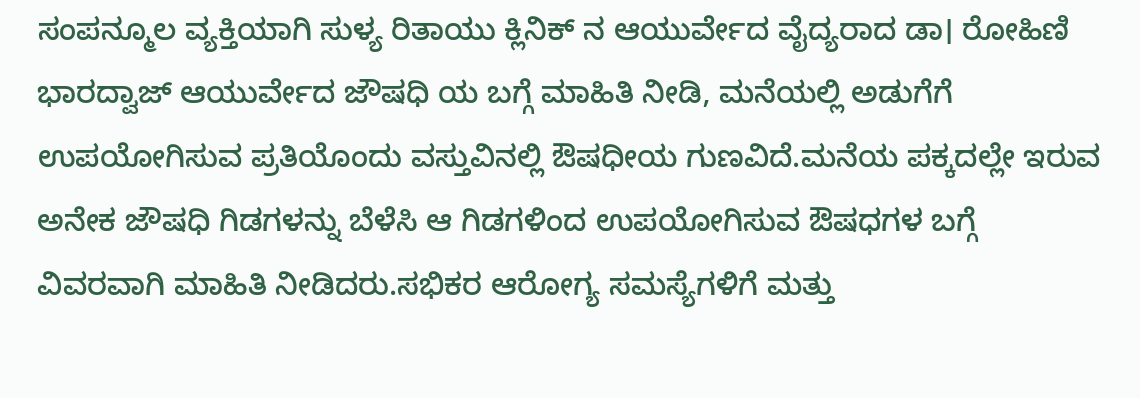ಸಂಪನ್ಮೂಲ ವ್ಯಕ್ತಿಯಾಗಿ ಸುಳ್ಯ ರಿತಾಯು ಕ್ಲಿನಿಕ್ ನ ಆಯುರ್ವೇದ ವೈದ್ಯರಾದ ಡಾ। ರೋಹಿಣಿ ಭಾರದ್ವಾಜ್ ಆಯುರ್ವೇದ ಜೌಷಧಿ ಯ ಬಗ್ಗೆ ಮಾಹಿತಿ ನೀಡಿ, ಮನೆಯಲ್ಲಿ ಅಡುಗೆಗೆ ಉಪಯೋಗಿಸುವ ಪ್ರತಿಯೊಂದು ವಸ್ತುವಿನಲ್ಲಿ ಔಷಧೀಯ ಗುಣವಿದೆ.ಮನೆಯ ಪಕ್ಕದಲ್ಲೇ ಇರುವ ಅನೇಕ ಜೌಷಧಿ ಗಿಡಗಳನ್ನು ಬೆಳೆಸಿ ಆ ಗಿಡಗಳಿಂದ ಉಪಯೋಗಿಸುವ ಔಷಧಗಳ ಬಗ್ಗೆ ವಿವರವಾಗಿ ಮಾಹಿತಿ ನೀಡಿದರು.ಸಭಿಕರ ಆರೋಗ್ಯ ಸಮಸ್ಯೆಗಳಿಗೆ ಮತ್ತು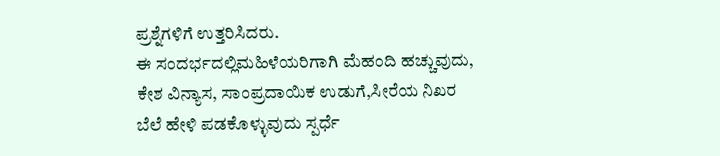ಪ್ರಶ್ನೆಗಳಿಗೆ ಉತ್ತರಿಸಿದರು.
ಈ ಸಂದರ್ಭದಲ್ಲಿಮಹಿಳೆಯರಿಗಾಗಿ ಮೆಹಂದಿ ಹಚ್ಚುವುದು, ಕೇಶ ವಿನ್ಯಾಸ, ಸಾಂಪ್ರದಾಯಿಕ ಉಡುಗೆ,ಸೀರೆಯ ನಿಖರ ಬೆಲೆ ಹೇಳಿ ಪಡಕೊಳ್ಳುವುದು ಸ್ಪರ್ಧೆ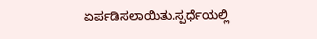ಏರ್ಪಡಿಸಲಾಯಿತು.ಸ್ಪರ್ಧೆಯಲ್ಲಿ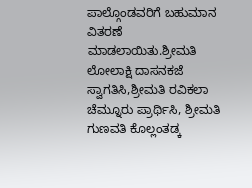ಪಾಲ್ಗೊಂಡವರಿಗೆ ಬಹುಮಾನ ವಿತರಣೆ ಮಾಡಲಾಯಿತು.ಶ್ರೀಮತಿ ಲೋಲಾಕ್ಷಿ ದಾಸನಕಜೆ ಸ್ವಾಗತಿಸಿ,ಶ್ರೀಮತಿ ರವಿಕಲಾ ಚೆಮ್ನೂರು ಪ್ರಾರ್ಥಿಸಿ, ಶ್ರೀಮತಿ ಗುಣವತಿ ಕೊಲ್ಲಂತಡ್ಕ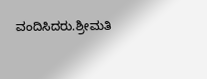ವಂದಿಸಿದರು.ಶ್ರೀಮತಿ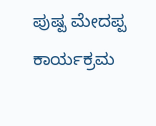ಪುಷ್ಪ ಮೇದಪ್ಪ ಕಾರ್ಯಕ್ರಮ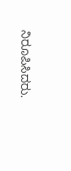ನಿರೂಪಿಸಿದರು.